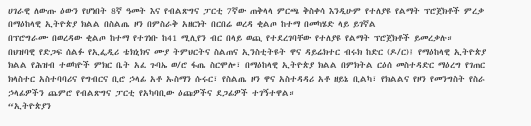ሀገራዊ ለውጡ ዕውን የሆነበት 8ኛ ዓመት እና የብልጽግና ፓርቲ 7ኛው ጠቅላላ ምርጫ ቅስቀሳ እንዲሁም የተለያዩ የልማት ፕሮጀክቶች ምረቃ በማዕከላዊ ኢትዮጵያ ክልል በስልጤ ዞን በምስራቅ አዘርነት በርበሬ ወረዳ ቂልጦ ከተማ በመካሄድ ላይ ይገኛል
በፕሮግራሙ በወረዳው ቂልጦ ከተማ የተገነቡ ከ41 ሚሊየን ብር በላይ ወጪ የተደረገባቸው የተለያዩ የልማት ፕሮጀክቶች ይመረቃሉ።
በህዝባዊ የድጋፍ ሰልፉ የኢፌዲሪ ቴክኒክና ሙያ ትምህርትና ስልጠና ኢንስቲትዩት ዋና ዳይሬክተር ብሩክ ከድር (ዶ/ር)፤ የማዕከላዊ ኢትዮጵያ ክልል የሕዝብ ተወካዮች ምክር ቤት አፈ ጉባኤ ወ/ሮ ፋጤ ስርሞሎ፣ በማዕከላዊ ኢትዮጵያ ክልል በምክትል ርዕሰ መስተዳድር ማዕረግ የገጠር ክላስተር አስተባባሪና የግብርና ቢሮ ኃላፊ አቶ ኡስማን ሱሩር፣ የስልጤ ዞን ዋና አስተዳዳሪ አቶ ዘይኔ ቢልካ፣ የክልልና የዞን የመንግስት የስራ ኃላፊዎችን ጨምሮ የብልጽግና ፓርቲ የአካባቢው ዕጩዎችና ደጋፊዎች ተገኝተዋል።
“ኢትዮጵያን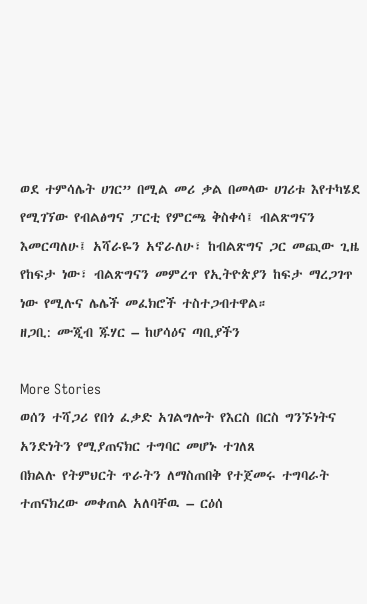ወደ ተምሳሌት ሀገር” በሚል መሪ ቃል በመላው ሀገሪቱ እየተካሄደ የሚገኘው የብልፅግና ፓርቲ የምርጫ ቅስቀሳ፤ ብልጽግናን እመርጣለሁ፤ አሻራዬን አኖራለሁ፣ ከብልጽግና ጋር መጪው ጊዜ የከፍታ ነው፣ ብልጽግናን መምረጥ የኢትዮጵያን ከፍታ ማረጋገጥ ነው የሚሉና ሌሌች መፈክሮች ተስተጋብተዋል።
ዘጋቢ: ሙጂብ ጁሃር – ከሆሳዕና ጣቢያችን

More Stories
ወሰን ተሻጋሪ የበጎ ፈቃድ አገልግሎት የእርስ በርስ ግንኙነትና አንድነትን የሚያጠናክር ተግባር መሆኑ ተገለጸ
በክልሉ የትምህርት ጥራትን ለማስጠበቅ የተጀመሩ ተግባራት ተጠናክረው መቀጠል አለባቸዉ – ርዕሰ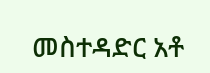መስተዳድር አቶ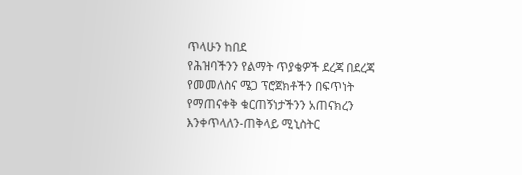ጥላሁን ከበደ
የሕዝባችንን የልማት ጥያቄዎች ደረጃ በደረጃ የመመለስና ሜጋ ፕሮጀክቶችን በፍጥነት የማጠናቀቅ ቁርጠኝነታችንን አጠናክረን እንቀጥላለን-ጠቅላይ ሚኒስትር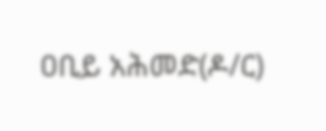ዐቢይ አሕመድ(ዶ/ር)